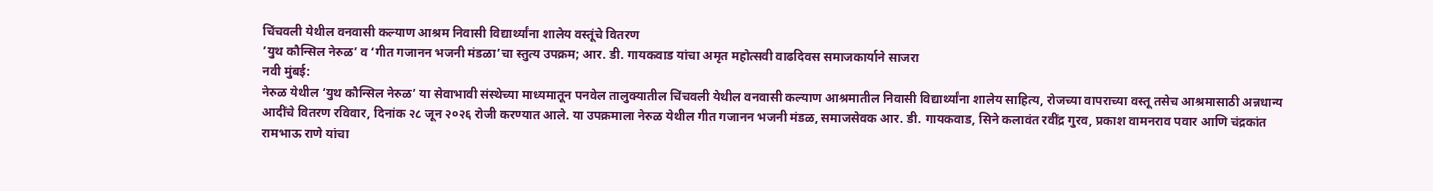चिंचवली येथील वनवासी कल्याण आश्रम निवासी विद्यार्थ्यांना शालेय वस्तूंचे वितरण
’युथ कौन्सिल नेरुळ’ व ‘गीत गजानन भजनी मंडळा’चा स्तुत्य उपक्रम; आर. डी. गायकवाड यांचा अमृत महोत्सवी वाढदिवस समाजकार्याने साजरा
नवी मुंबई:
नेरुळ येथील ‘युथ कौन्सिल नेरुळ’ या सेवाभावी संस्थेच्या माध्यमातून पनवेल तालुक्यातील चिंचवली येथील वनवासी कल्याण आश्रमातील निवासी विद्यार्थ्यांना शालेय साहित्य, रोजच्या वापराच्या वस्तू तसेच आश्रमासाठी अन्नधान्य आदींचे वितरण रविवार, दिनांक २८ जून २०२६ रोजी करण्यात आले. या उपक्रमाला नेरुळ येथील गीत गजानन भजनी मंडळ, समाजसेवक आर. डी. गायकवाड, सिने कलावंत रवींद्र गुरव, प्रकाश वामनराव पवार आणि चंद्रकांत रामभाऊ राणे यांचा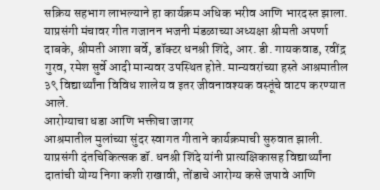सक्रिय सहभाग लाभल्याने हा कार्यक्रम अधिक भरीव आणि भारदस्त झाला.
याप्रसंगी मंचावर गीत गजानन भजनी मंडळाच्या अध्यक्षा श्रीमती अपर्णा दाबके, श्रीमती आशा बर्वे, डॉक्टर धनश्री शिंदे, आर. डी. गायकवाड, रवींद्र गुरव, रमेश सुर्वे आदी मान्यवर उपस्थित होते. मान्यवरांच्या हस्ते आश्रमातील ३९ विद्यार्थ्यांना विविध शालेय व इतर जीवनावश्यक वस्तूंचे वाटप करण्यात आले.
आरोग्याचा धडा आणि भक्तीचा जागर
आश्रमातील मुलांच्या सुंदर स्वागत गीताने कार्यक्रमाची सुरुवात झाली. याप्रसंगी दंतचिकित्सक डॉ. धनश्री शिंदे यांनी प्रात्यक्षिकासह विद्यार्थ्यांना दातांची योग्य निगा कशी राखावी, तोंडाचे आरोग्य कसे जपावे आणि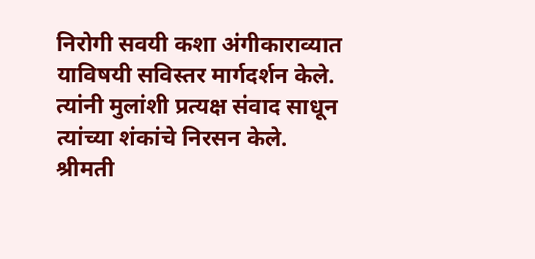निरोगी सवयी कशा अंगीकाराव्यात याविषयी सविस्तर मार्गदर्शन केले. त्यांनी मुलांशी प्रत्यक्ष संवाद साधून त्यांच्या शंकांचे निरसन केले.
श्रीमती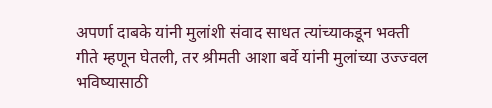अपर्णा दाबके यांनी मुलांशी संवाद साधत त्यांच्याकडून भक्ती गीते म्हणून घेतली, तर श्रीमती आशा बर्वे यांनी मुलांच्या उज्ज्वल भविष्यासाठी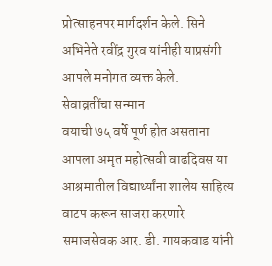प्रोत्साहनपर मार्गदर्शन केले. सिने अभिनेते रवींद्र गुरव यांनीही याप्रसंगी आपले मनोगत व्यक्त केले.
सेवाव्रतींचा सन्मान
वयाची ७५ वर्षे पूर्ण होत असताना आपला अमृत महोत्सवी वाढदिवस या आश्रमातील विद्यार्थ्यांना शालेय साहित्य वाटप करून साजरा करणारे समाजसेवक आर. डी. गायकवाड यांनी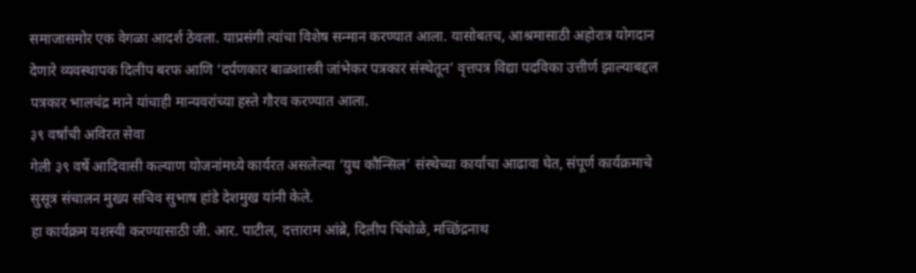समाजासमोर एक वेगळा आदर्श ठेवला. याप्रसंगी त्यांचा विशेष सन्मान करण्यात आला. यासोबतच, आश्रमासाठी अहोरात्र योगदान देणारे व्यवस्थापक दिलीप बरफ आणि ‘दर्पणकार बाळशास्त्री जांभेकर पत्रकार संस्थेतून’ वृत्तपत्र विद्या पदविका उत्तीर्ण झाल्याबद्दल पत्रकार भालचंद्र माने यांचाही मान्यवरांच्या हस्ते गौरव करण्यात आला.
३९ वर्षांची अविरत सेवा
गेली ३९ वर्षे आदिवासी कल्याण योजनांमध्ये कार्यरत असलेल्या ‘युथ कौन्सिल’ संस्थेच्या कार्याचा आढावा घेत, संपूर्ण कार्यक्रमाचे सुसूत्र संचालन मुख्य सचिव सुभाष हांडे देशमुख यांनी केले.
हा कार्यक्रम यशस्वी करण्यासाठी जी. आर. पाटील, दत्ताराम आंब्रे, दिलीप चिंचोळे, मच्छिंद्रनाथ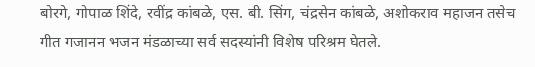बोरगे, गोपाळ शिंदे, रवींद्र कांबळे, एस. बी. सिंग, चंद्रसेन कांबळे, अशोकराव महाजन तसेच गीत गजानन भजन मंडळाच्या सर्व सदस्यांनी विशेष परिश्रम घेतले.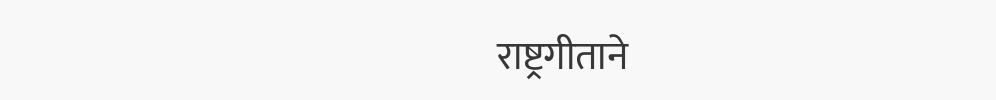राष्ट्रगीताने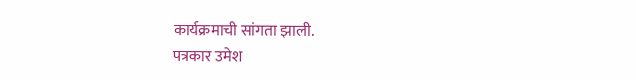कार्यक्रमाची सांगता झाली.
पत्रकार उमेश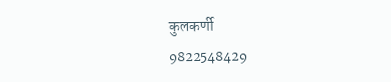कुलकर्णी
9822548429